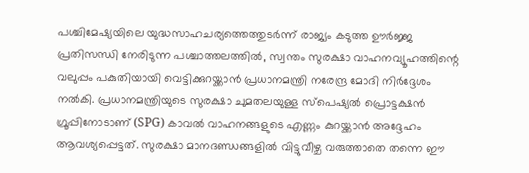പശ്ചിമേഷ്യയിലെ യുദ്ധസാഹചര്യത്തെത്തുടർന്ന് രാജ്യം കടുത്ത ഊർജ്ജ പ്രതിസന്ധി നേരിടുന്ന പശ്ചാത്തലത്തിൽ, സ്വന്തം സുരക്ഷാ വാഹനവ്യൂഹത്തിന്റെ വലുപ്പം പകുതിയായി വെട്ടിക്കുറയ്ക്കാൻ പ്രധാനമന്ത്രി നരേന്ദ്ര മോദി നിർദ്ദേശം നൽകി. പ്രധാനമന്ത്രിയുടെ സുരക്ഷാ ചുമതലയുള്ള സ്പെഷ്യൽ പ്രൊട്ടക്ഷൻ ഗ്രൂപ്പിനോടാണ് (SPG) കാവൽ വാഹനങ്ങളുടെ എണ്ണം കുറയ്ക്കാൻ അദ്ദേഹം ആവശ്യപ്പെട്ടത്. സുരക്ഷാ മാനദണ്ഡങ്ങളിൽ വിട്ടുവീഴ്ച വരുത്താതെ തന്നെ ഈ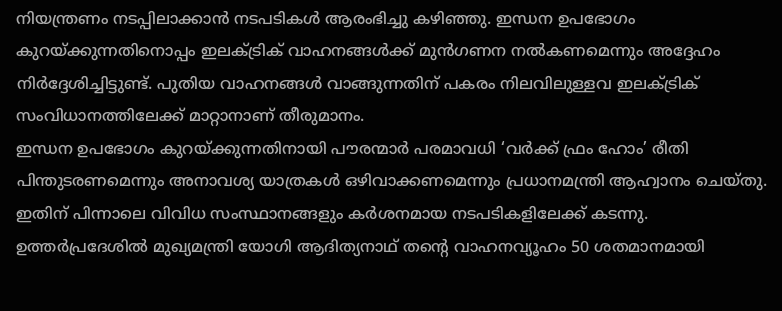നിയന്ത്രണം നടപ്പിലാക്കാൻ നടപടികൾ ആരംഭിച്ചു കഴിഞ്ഞു. ഇന്ധന ഉപഭോഗം കുറയ്ക്കുന്നതിനൊപ്പം ഇലക്ട്രിക് വാഹനങ്ങൾക്ക് മുൻഗണന നൽകണമെന്നും അദ്ദേഹം നിർദ്ദേശിച്ചിട്ടുണ്ട്. പുതിയ വാഹനങ്ങൾ വാങ്ങുന്നതിന് പകരം നിലവിലുള്ളവ ഇലക്ട്രിക് സംവിധാനത്തിലേക്ക് മാറ്റാനാണ് തീരുമാനം.
ഇന്ധന ഉപഭോഗം കുറയ്ക്കുന്നതിനായി പൗരന്മാർ പരമാവധി ‘വർക്ക് ഫ്രം ഹോം’ രീതി പിന്തുടരണമെന്നും അനാവശ്യ യാത്രകൾ ഒഴിവാക്കണമെന്നും പ്രധാനമന്ത്രി ആഹ്വാനം ചെയ്തു. ഇതിന് പിന്നാലെ വിവിധ സംസ്ഥാനങ്ങളും കർശനമായ നടപടികളിലേക്ക് കടന്നു. ഉത്തർപ്രദേശിൽ മുഖ്യമന്ത്രി യോഗി ആദിത്യനാഥ് തന്റെ വാഹനവ്യൂഹം 50 ശതമാനമായി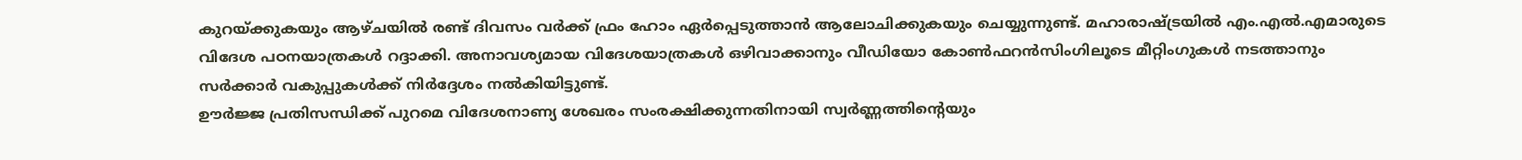കുറയ്ക്കുകയും ആഴ്ചയിൽ രണ്ട് ദിവസം വർക്ക് ഫ്രം ഹോം ഏർപ്പെടുത്താൻ ആലോചിക്കുകയും ചെയ്യുന്നുണ്ട്. മഹാരാഷ്ട്രയിൽ എം.എൽ.എമാരുടെ വിദേശ പഠനയാത്രകൾ റദ്ദാക്കി. അനാവശ്യമായ വിദേശയാത്രകൾ ഒഴിവാക്കാനും വീഡിയോ കോൺഫറൻസിംഗിലൂടെ മീറ്റിംഗുകൾ നടത്താനും സർക്കാർ വകുപ്പുകൾക്ക് നിർദ്ദേശം നൽകിയിട്ടുണ്ട്.
ഊർജ്ജ പ്രതിസന്ധിക്ക് പുറമെ വിദേശനാണ്യ ശേഖരം സംരക്ഷിക്കുന്നതിനായി സ്വർണ്ണത്തിന്റെയും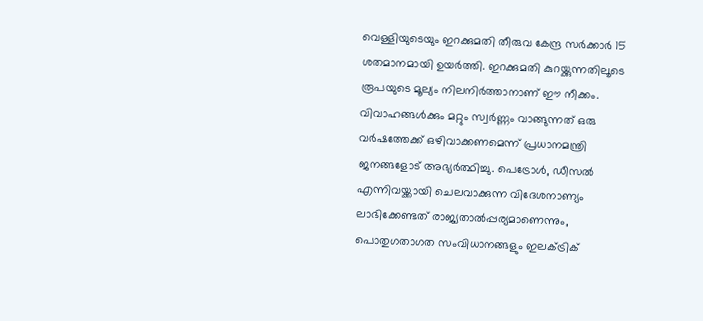വെള്ളിയുടെയും ഇറക്കുമതി തീരുവ കേന്ദ്ര സർക്കാർ 15 ശതമാനമായി ഉയർത്തി. ഇറക്കുമതി കുറയ്ക്കുന്നതിലൂടെ രൂപയുടെ മൂല്യം നിലനിർത്താനാണ് ഈ നീക്കം. വിവാഹങ്ങൾക്കും മറ്റും സ്വർണ്ണം വാങ്ങുന്നത് ഒരു വർഷത്തേക്ക് ഒഴിവാക്കണമെന്ന് പ്രധാനമന്ത്രി ജനങ്ങളോട് അഭ്യർത്ഥിച്ചു. പെട്രോൾ, ഡീസൽ എന്നിവയ്ക്കായി ചെലവാക്കുന്ന വിദേശനാണ്യം ലാഭിക്കേണ്ടത് രാജ്യതാൽപ്പര്യമാണെന്നും, പൊതുഗതാഗത സംവിധാനങ്ങളും ഇലക്ട്രിക്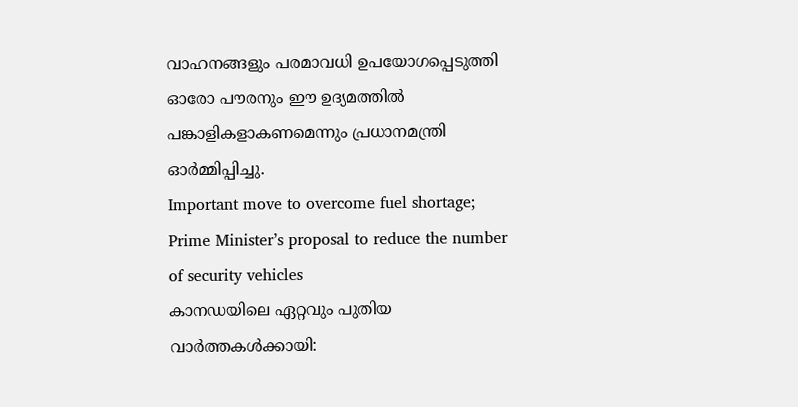വാഹനങ്ങളും പരമാവധി ഉപയോഗപ്പെടുത്തി ഓരോ പൗരനും ഈ ഉദ്യമത്തിൽ പങ്കാളികളാകണമെന്നും പ്രധാനമന്ത്രി ഓർമ്മിപ്പിച്ചു.
Important move to overcome fuel shortage; Prime Minister’s proposal to reduce the number of security vehicles
കാനഡയിലെ ഏറ്റവും പുതിയ വാർത്തകൾക്കായി: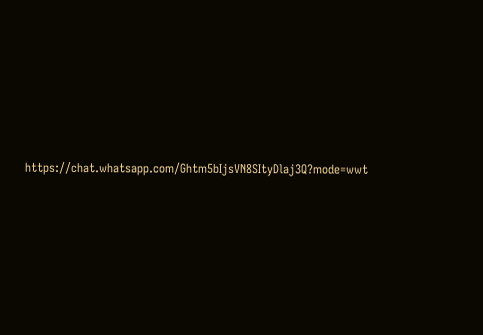https://chat.whatsapp.com/Ghtm5bIjsVN8SItyDlaj3Q?mode=wwt